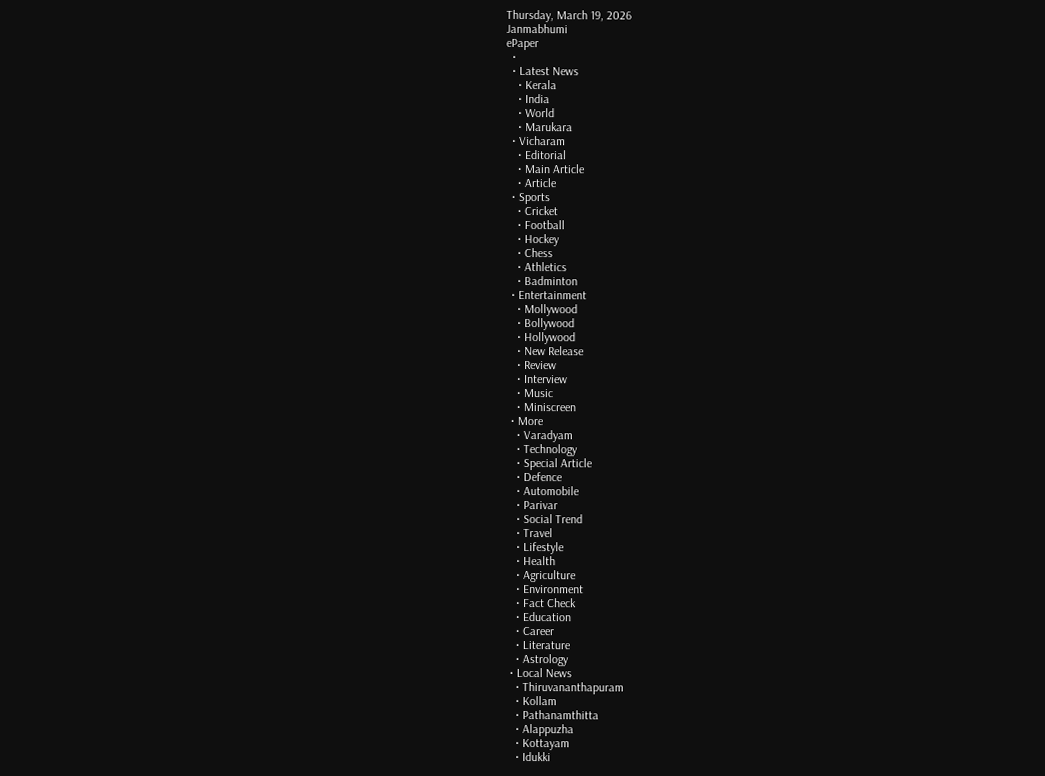Thursday, March 19, 2026
Janmabhumi
ePaper
  •
  • Latest News
    • Kerala
    • India
    • World
    • Marukara
  • Vicharam
    • Editorial
    • Main Article
    • Article
  • Sports
    • Cricket
    • Football
    • Hockey
    • Chess
    • Athletics
    • Badminton
  • Entertainment
    • Mollywood
    • Bollywood
    • Hollywood
    • New Release
    • Review
    • Interview
    • Music
    • Miniscreen
  • More
    • Varadyam
    • Technology
    • Special Article
    • Defence
    • Automobile
    • Parivar
    • Social Trend
    • Travel
    • Lifestyle
    • Health
    • Agriculture
    • Environment
    • Fact Check
    • Education
    • Career
    • Literature
    • Astrology
  • Local News
    • Thiruvananthapuram
    • Kollam
    • Pathanamthitta
    • Alappuzha
    • Kottayam
    • Idukki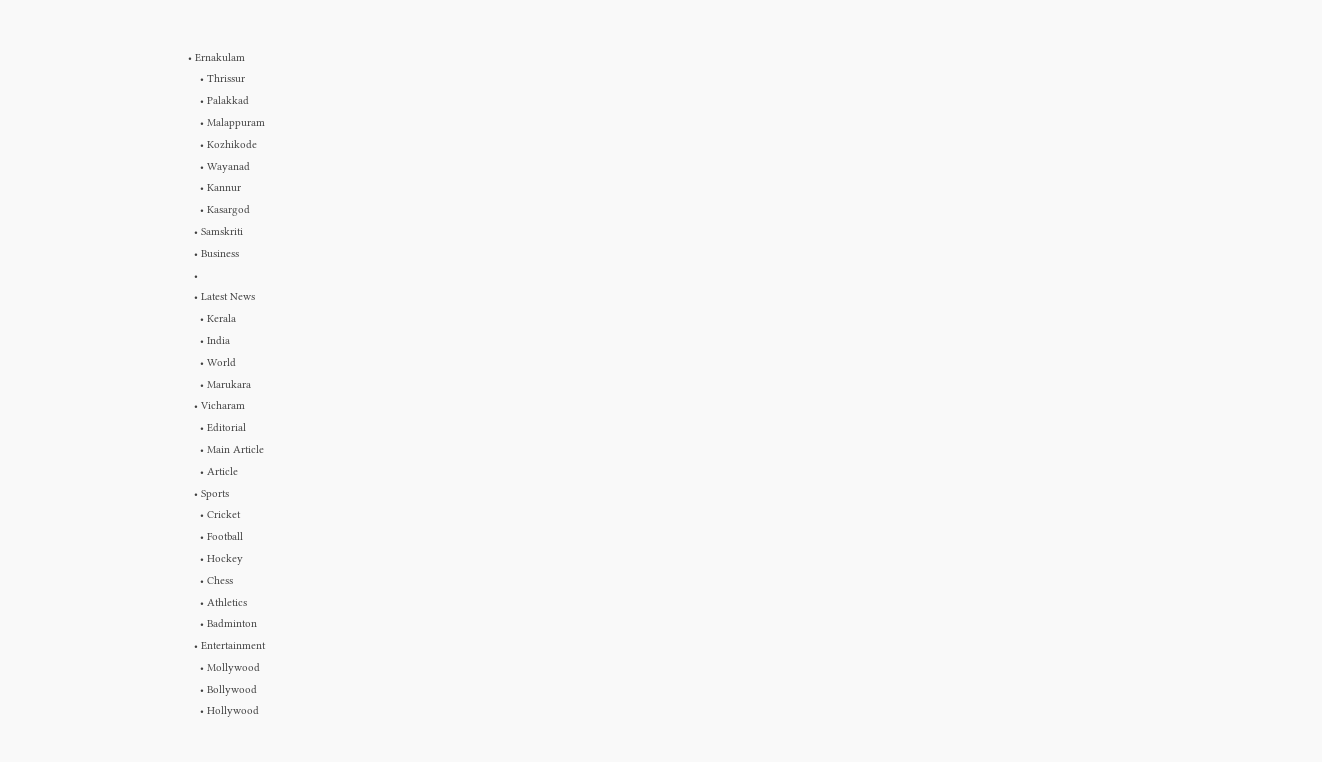• Ernakulam
    • Thrissur
    • Palakkad
    • Malappuram
    • Kozhikode
    • Wayanad
    • Kannur
    • Kasargod
  • Samskriti
  • Business
  •
  • Latest News
    • Kerala
    • India
    • World
    • Marukara
  • Vicharam
    • Editorial
    • Main Article
    • Article
  • Sports
    • Cricket
    • Football
    • Hockey
    • Chess
    • Athletics
    • Badminton
  • Entertainment
    • Mollywood
    • Bollywood
    • Hollywood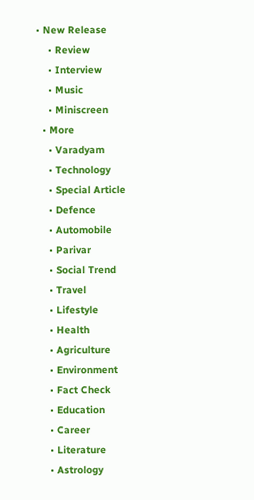• New Release
    • Review
    • Interview
    • Music
    • Miniscreen
  • More
    • Varadyam
    • Technology
    • Special Article
    • Defence
    • Automobile
    • Parivar
    • Social Trend
    • Travel
    • Lifestyle
    • Health
    • Agriculture
    • Environment
    • Fact Check
    • Education
    • Career
    • Literature
    • Astrology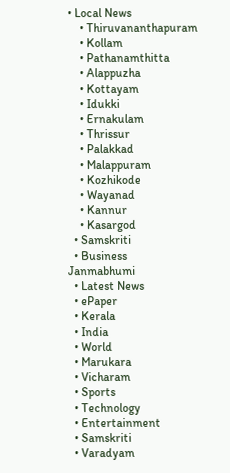• Local News
    • Thiruvananthapuram
    • Kollam
    • Pathanamthitta
    • Alappuzha
    • Kottayam
    • Idukki
    • Ernakulam
    • Thrissur
    • Palakkad
    • Malappuram
    • Kozhikode
    • Wayanad
    • Kannur
    • Kasargod
  • Samskriti
  • Business
Janmabhumi
  • Latest News
  • ePaper
  • Kerala
  • India
  • World
  • Marukara
  • Vicharam
  • Sports
  • Technology
  • Entertainment
  • Samskriti
  • Varadyam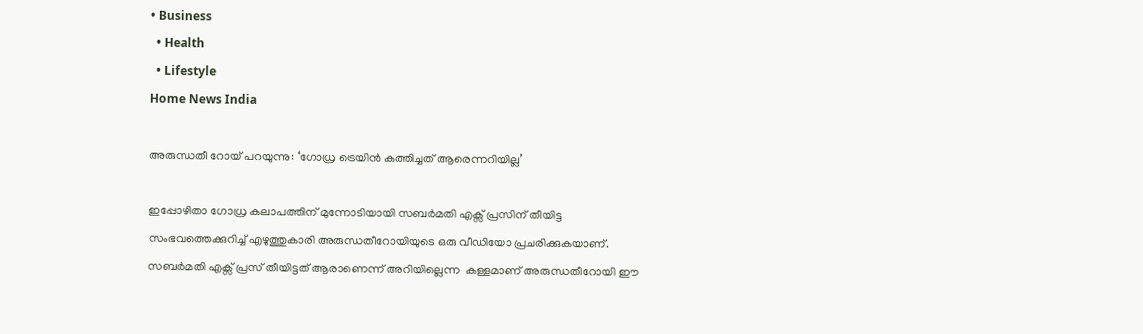• Business
  • Health
  • Lifestyle
Home News India

അരുന്ധതീ റോയ് പറയുന്നു: ‘ഗോധ്ര ട്രെയിന്‍ കത്തിച്ചത് ആരെന്നറിയില്ല’

ഇപ്പോഴിതാ ഗോധ്ര കലാപത്തിന് മുന്നോടിയായി സബര്‍മതി എക്സ് പ്രസിന് തീയിട്ട സംഭവത്തെക്കുറിച്ച് എഴുത്തുകാരി അരുന്ധതീറോയിയുടെ ഒരു വീഡിയോ പ്രചരിക്കുകയാണ്. സബര്‍മതി എക്സ് പ്രസ് തീയിട്ടത് ആരാണെന്ന് അറിയില്ലെന്ന  കള്ളമാണ് അരുന്ധതീറോയി ഈ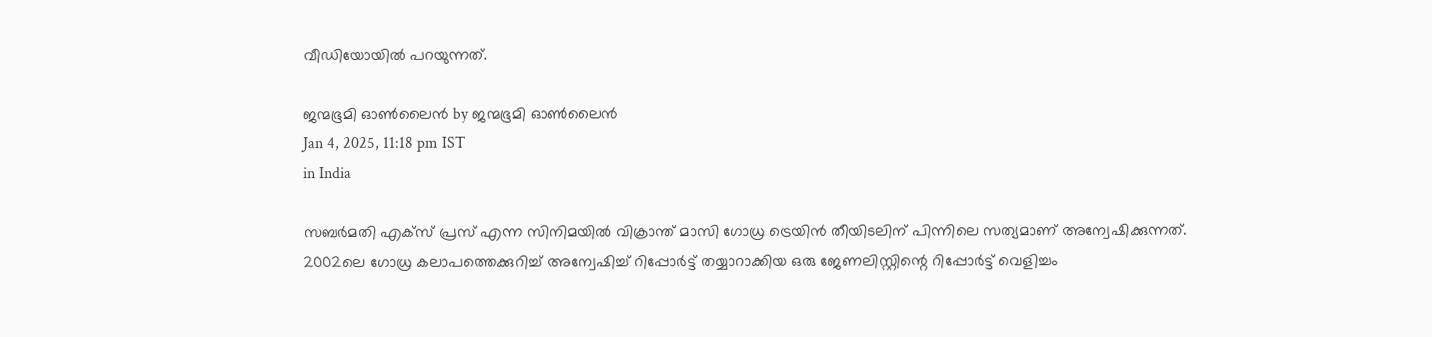വീഡിയോയില്‍ പറയുന്നത്.

ജന്മഭൂമി ഓണ്‍ലൈന്‍ by ജന്മഭൂമി ഓണ്‍ലൈന്‍
Jan 4, 2025, 11:18 pm IST
in India

സബര്‍മതി എക്സ് പ്രസ് എന്ന സിനിമയില്‍ വിക്രാന്ത് മാസി ഗോധ്ര ട്രെയിന്‍ തീയിടലിന് പിന്നിലെ സത്യമാണ് അന്വേഷിക്കുന്നത്. 2002ലെ ഗോധ്ര കലാപത്തെക്കുറിച്ച് അന്വേഷിച്ച് റിപ്പോര്‍ട്ട് തയ്യാറാക്കിയ ഒരു ജേണലിസ്റ്റിന്റെ റിപ്പോര്‍ട്ട് വെളിച്ചം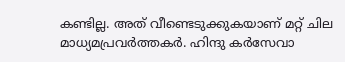കണ്ടില്ല. അത് വീണ്ടെടുക്കുകയാണ് മറ്റ് ചില മാധ്യമപ്രവര്‍ത്തകര്‍. ഹിന്ദു കര്‍സേവാ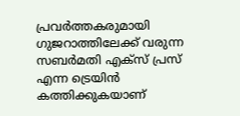പ്രവര്‍ത്തകരുമായി ഗുജറാത്തിലേക്ക് വരുന്ന സബര്‍മതി എക്സ് പ്രസ് എന്ന ട്രെയിന്‍ കത്തിക്കുകയാണ്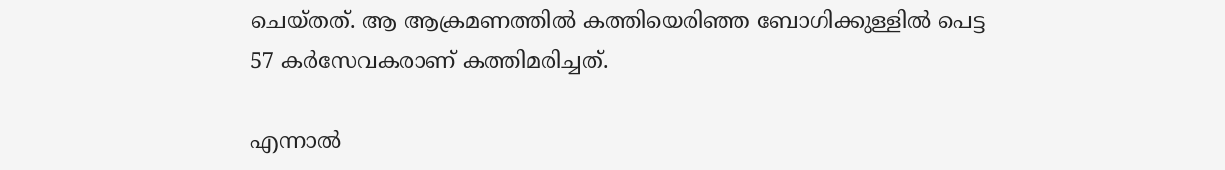ചെയ്തത്. ആ ആക്രമണത്തില്‍ കത്തിയെരിഞ്ഞ ബോഗിക്കുള്ളില്‍ പെട്ട 57 കര്‍സേവകരാണ് കത്തിമരിച്ചത്.

എന്നാല്‍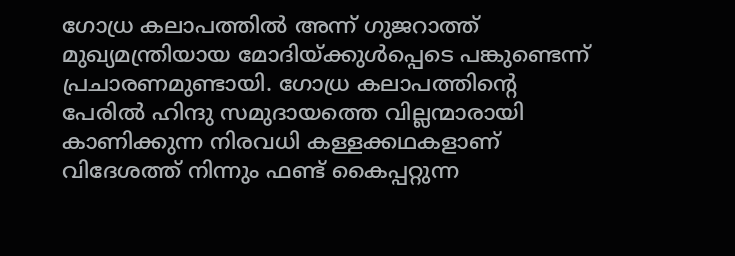ഗോധ്ര കലാപത്തില്‍ അന്ന് ഗുജറാത്ത് മുഖ്യമന്ത്രിയായ മോദിയ്‌ക്കുള്‍പ്പെടെ പങ്കുണ്ടെന്ന് പ്രചാരണമുണ്ടായി. ഗോധ്ര കലാപത്തിന്റെ പേരില്‍ ഹിന്ദു സമുദായത്തെ വില്ലന്മാരായി കാണിക്കുന്ന നിരവധി കള്ളക്കഥകളാണ് വിദേശത്ത് നിന്നും ഫണ്ട് കൈപ്പറ്റുന്ന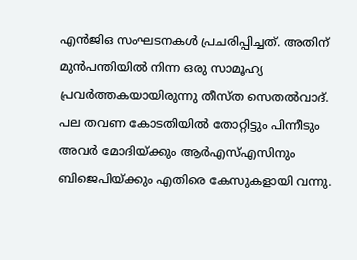എന്‍ജിഒ സംഘടനകള്‍ പ്രചരിപ്പിച്ചത്. അതിന് മുന്‍പന്തിയില്‍ നിന്ന ഒരു സാമൂഹ്യ പ്രവര്‍ത്തകയായിരുന്നു തീസ്ത സെതല്‍വാദ്. പല തവണ കോടതിയില്‍ തോറ്റിട്ടും പിന്നീടും അവര്‍ മോദിയ്‌ക്കും ആര്‍എസ്എസിനും ബിജെപിയ്‌ക്കും എതിരെ കേസുകളായി വന്നു.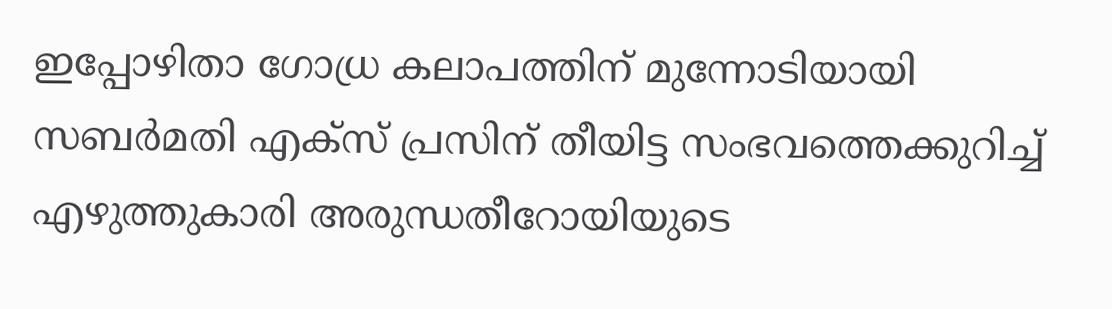ഇപ്പോഴിതാ ഗോധ്ര കലാപത്തിന് മുന്നോടിയായി സബര്‍മതി എക്സ് പ്രസിന് തീയിട്ട സംഭവത്തെക്കുറിച്ച് എഴുത്തുകാരി അരുന്ധതീറോയിയുടെ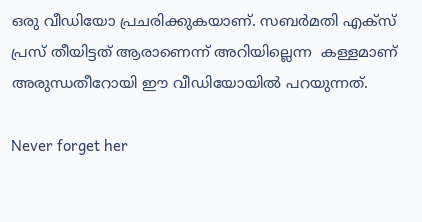ഒരു വീഡിയോ പ്രചരിക്കുകയാണ്. സബര്‍മതി എക്സ് പ്രസ് തീയിട്ടത് ആരാണെന്ന് അറിയില്ലെന്ന  കള്ളമാണ് അരുന്ധതീറോയി ഈ വീഡിയോയില്‍ പറയുന്നത്.

Never forget her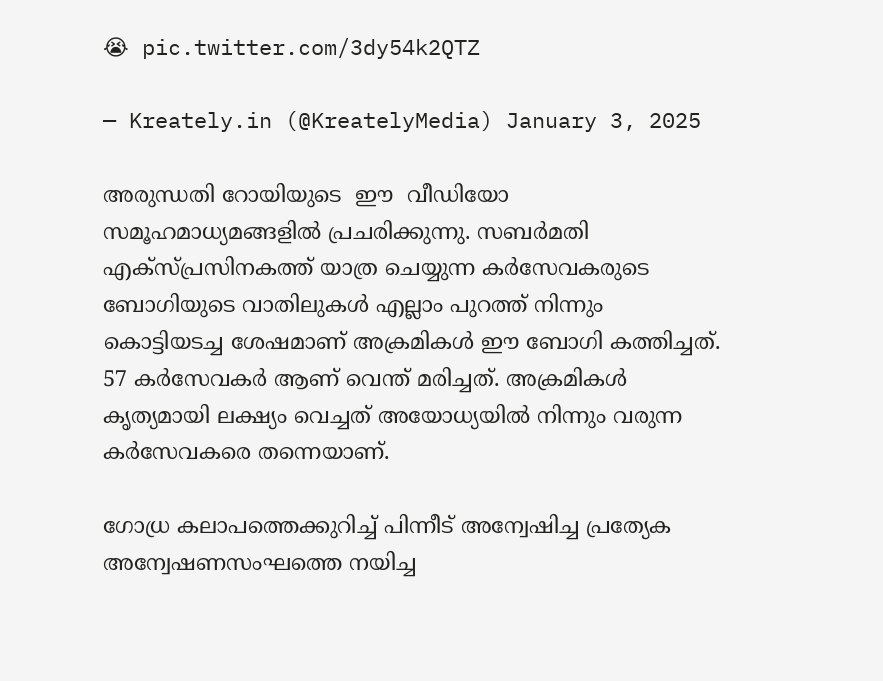😭 pic.twitter.com/3dy54k2QTZ

— Kreately.in (@KreatelyMedia) January 3, 2025

അരുന്ധതി റോയിയുടെ  ഈ  വീഡിയോ സമൂഹമാധ്യമങ്ങളില്‍ പ്രചരിക്കുന്നു. സബര്‍മതി എക്സ്പ്രസിനകത്ത് യാത്ര ചെയ്യുന്ന കര്‍സേവകരുടെ ബോഗിയുടെ വാതിലുകള്‍ എല്ലാം പുറത്ത് നിന്നും കൊട്ടിയടച്ച ശേഷമാണ് അക്രമികള്‍ ഈ ബോഗി കത്തിച്ചത്. 57 കര്‍സേവകര്‍ ആണ് വെന്ത് മരിച്ചത്. അക്രമികള്‍ കൃത്യമായി ലക്ഷ്യം വെച്ചത് അയോധ്യയില്‍ നിന്നും വരുന്ന കര്‍സേവകരെ തന്നെയാണ്.

ഗോധ്ര കലാപത്തെക്കുറിച്ച് പിന്നീട് അന്വേഷിച്ച പ്രത്യേക അന്വേഷണസംഘത്തെ നയിച്ച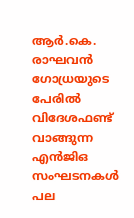ആര്‍.കെ. രാഘവന്‍ ഗോധ്രയുടെ പേരില്‍ വിദേശഫണ്ട് വാങ്ങുന്ന എന്‍ജിഒ സംഘടനകള്‍ പല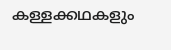കള്ളക്കഥകളും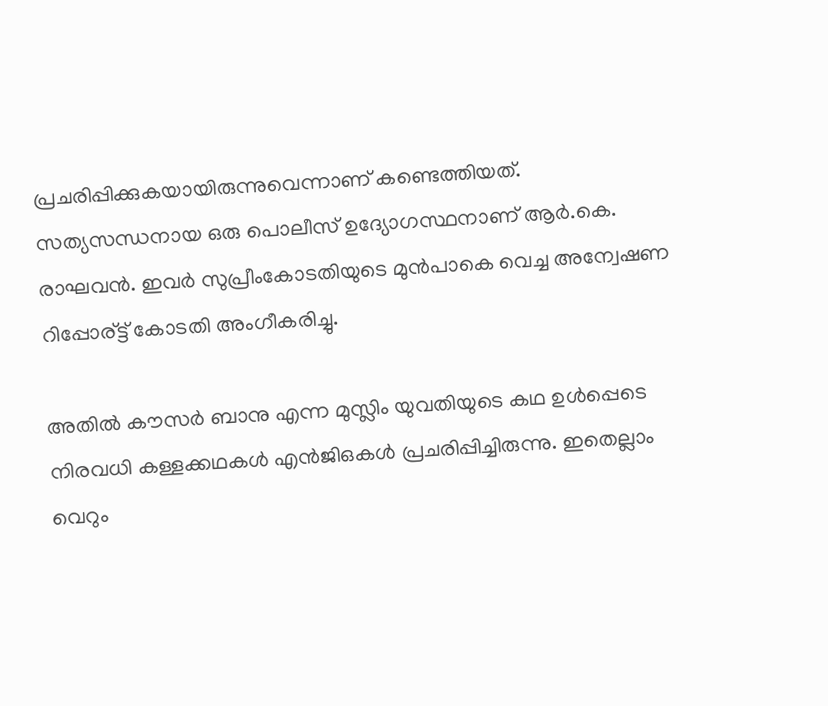പ്രചരിപ്പിക്കുകയായിരുന്നുവെന്നാണ് കണ്ടെത്തിയത്. സത്യസന്ധനായ ഒരു പൊലീസ് ഉദ്യോഗസ്ഥനാണ് ആര്‍.കെ. രാഘവന്‍. ഇവര്‍ സുപ്രീംകോടതിയുടെ മുന്‍പാകെ വെച്ച അന്വേഷണ റിപ്പോര്ട്ട് കോടതി അംഗീകരിച്ചു.

അതില്‍ കൗസര്‍ ബാനു എന്ന മുസ്ലിം യുവതിയുടെ കഥ ഉള്‍പ്പെടെ നിരവധി കള്ളക്കഥകള്‍ എന്‍ജിഒകള്‍ പ്രചരിപ്പിച്ചിരുന്നു. ഇതെല്ലാം വെറും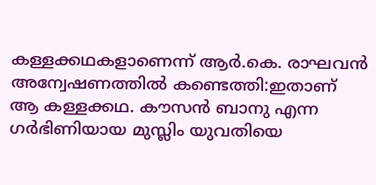കള്ളക്കഥകളാണെന്ന് ആര്‍.കെ. രാഘവന്‍ അന്വേഷണത്തില്‍ കണ്ടെത്തി:ഇതാണ് ആ കള്ളക്കഥ. കൗസന്‍ ബാനു എന്ന ഗര്‍ഭിണിയായ മുസ്ലിം യുവതിയെ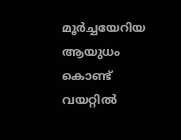മൂര്‍ച്ചയേറിയ ആയുധം കൊണ്ട് വയറ്റില്‍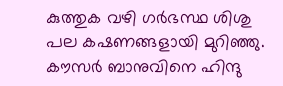കുത്തുക വഴി ഗര്‍ഭസ്ഥ ശിശു പല കഷണങ്ങളായി മുറിഞ്ഞു. കൗസര്‍ ബാനുവിനെ ഹിന്ദു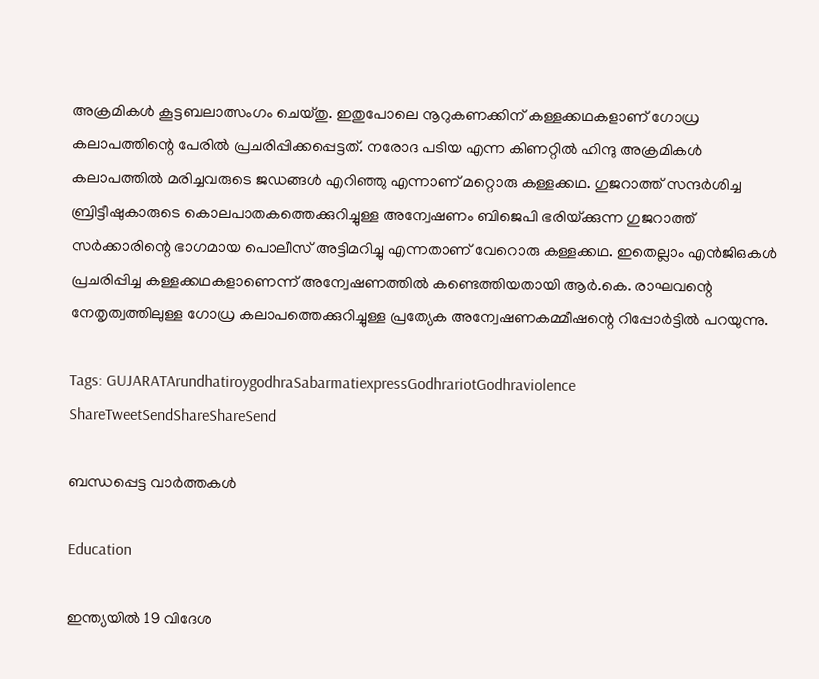അക്രമികള്‍ കൂട്ടബലാത്സംഗം ചെയ്തു. ഇതുപോലെ നൂറുകണക്കിന് കള്ളക്കഥകളാണ് ഗോധ്ര കലാപത്തിന്റെ പേരില്‍ പ്രചരിപ്പിക്കപ്പെട്ടത്. നരോദ പടിയ എന്ന കിണറ്റില്‍ ഹിന്ദു അക്രമികള്‍ കലാപത്തില്‍ മരിച്ചവരുടെ ജഡങ്ങള്‍ എറിഞ്ഞു എന്നാണ് മറ്റൊരു കള്ളക്കഥ. ഗുജറാത്ത് സന്ദര്‍ശിച്ച ബ്രിട്ടീഷുകാരുടെ കൊലപാതകത്തെക്കുറിച്ചുള്ള അന്വേഷണം ബിജെപി ഭരിയ്‌ക്കുന്ന ഗുജറാത്ത് സര്‍ക്കാരിന്റെ ഭാഗമായ പൊലീസ് അട്ടിമറിച്ചു എന്നതാണ് വേറൊരു കള്ളക്കഥ. ഇതെല്ലാം എന്‍ജിഒകള്‍ പ്രചരിപ്പിച്ച കള്ളക്കഥകളാണെന്ന് അന്വേഷണത്തില്‍ കണ്ടെത്തിയതായി ആര്‍.കെ. രാഘവന്റെ നേതൃത്വത്തിലുള്ള ഗോധ്ര കലാപത്തെക്കുറിച്ചുള്ള പ്രത്യേക അന്വേഷണകമ്മീഷന്റെ റിപ്പോര്‍ട്ടില്‍ പറയുന്നു.

Tags: GUJARATArundhatiroygodhraSabarmatiexpressGodhrariotGodhraviolence
ShareTweetSendShareShareSend

ബന്ധപ്പെട്ട വാര്‍ത്തകള്‍

Education

ഇന്ത്യയില്‍ 19 വിദേശ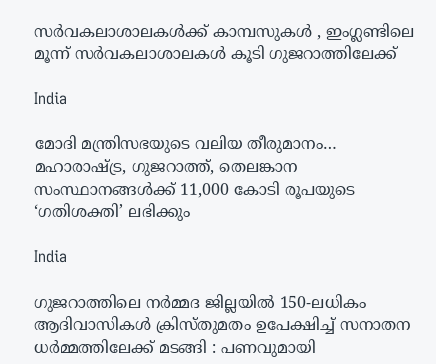സര്‍വകലാശാലകള്‍ക്ക് കാമ്പസുകള്‍ , ഇംഗ്ലണ്ടിലെ മൂന്ന് സര്‍വകലാശാലകള്‍ കൂടി ഗുജറാത്തിലേക്ക്

India

മോദി മന്ത്രിസഭയുടെ വലിയ തീരുമാനം… മഹാരാഷ്‌ട്ര, ഗുജറാത്ത്, തെലങ്കാന സംസ്ഥാനങ്ങൾക്ക് 11,000 കോടി രൂപയുടെ ‘ഗതിശക്തി’ ലഭിക്കും

India

ഗുജറാത്തിലെ നർമ്മദ ജില്ലയിൽ 150-ലധികം ആദിവാസികൾ ക്രിസ്തുമതം ഉപേക്ഷിച്ച് സനാതന ധർമ്മത്തിലേക്ക് മടങ്ങി : പണവുമായി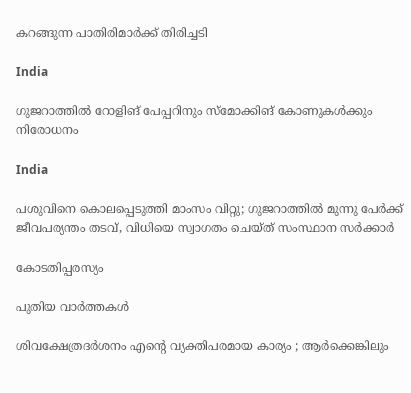കറങ്ങുന്ന പാതിരിമാർക്ക് തിരിച്ചടി

India

ഗുജറാത്തില്‍ റോളിങ് പേപ്പറിനും സ്മോക്കിങ് കോണുകള്‍ക്കും നിരോധനം

India

പശുവിനെ കൊലപ്പെടുത്തി മാംസം വിറ്റു; ഗുജറാത്തിൽ മുന്നു പേർക്ക് ജീവപര്യന്തം തടവ്, വിധിയെ സ്വാഗതം ചെയ്ത് സംസ്ഥാന സർക്കാർ

കോടതിപ്പരസ്യം

പുതിയ വാര്‍ത്തകള്‍

ശിവക്ഷേത്രദർശനം എന്റെ വ്യക്തിപരമായ കാര്യം ; ആർക്കെങ്കിലും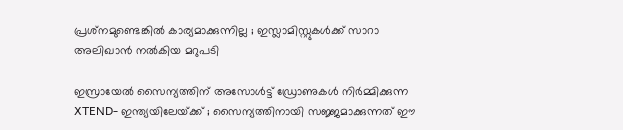പ്രശ്‌നമുണ്ടെങ്കിൽ കാര്യമാക്കുന്നില്ല ; ഇസ്ലാമിസ്റ്റുകൾക്ക് സാറാ അലിഖാൻ നൽകിയ മറുപടി

ഇസ്രായേൽ സൈന്യത്തിന് അസോൾട്ട് ഡ്രോണുകൾ നിർമ്മിക്കുന്ന XTEND- ഇന്ത്യയിലേയ്‌ക്ക് ; സൈന്യത്തിനായി സജ്ജമാക്കുന്നത് ഈ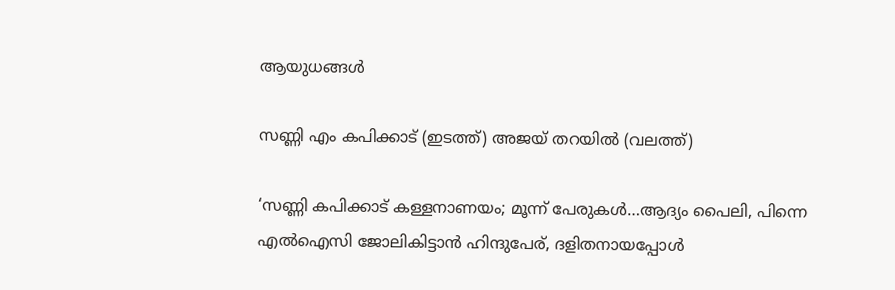ആയുധങ്ങൾ

സണ്ണി എം കപിക്കാട് (ഇടത്ത്) അജയ് തറയില്‍ (വലത്ത്)

‘സണ്ണി കപിക്കാട് കള്ളനാണയം; മൂന്ന് പേരുകള്‍…ആദ്യം പൈലി, പിന്നെ എല്‍ഐസി ജോലികിട്ടാന്‍ ഹിന്ദുപേര്, ദളിതനായപ്പോള്‍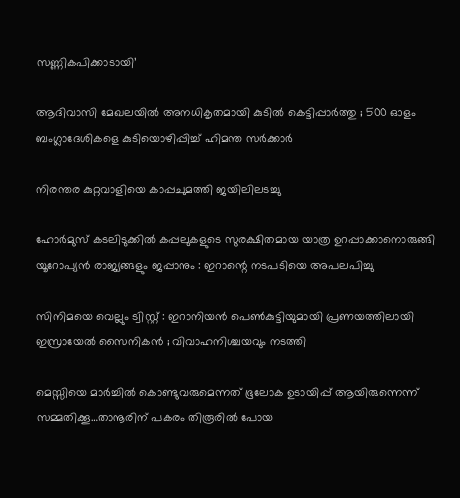സണ്ണികപിക്കാടായി’

ആദിവാസി മേഖലയിൽ അനധികൃതമായി കുടിൽ കെട്ടിപ്പാർത്തു ; 500 ഓളം ബംഗ്ലാദേശികളെ കുടിയൊഴിപ്പിച്ച് ഹിമന്ത സർക്കാർ

നിരന്തര കുറ്റവാളിയെ കാപ്പചുമത്തി ജയിലിലടച്ചു

ഹോർമുസ് കടലിടുക്കിൽ കപ്പലുകളുടെ സുരക്ഷിതമായ യാത്ര ഉറപ്പാക്കാനൊരുങ്ങി യൂറോപ്യൻ രാജ്യങ്ങളും ജപ്പാനും : ഇറാന്റെ നടപടിയെ അപലപിച്ചു

സിനിമയെ വെല്ലും ട്വിസ്റ്റ് : ഇറാനിയൻ പെൺകുട്ടിയുമായി പ്രണയത്തിലായി ഇസ്രായേൽ സൈനികൻ ; വിവാഹനിശ്ചയവും നടത്തി

മെസ്സിയെ മാര്‍ച്ചില്‍ കൊണ്ടുവരുമെന്നത് ഭൂലോക ഉടായിപ്പ് ആയിരുന്നെന്ന് സമ്മതിക്കൂ…താനൂരിന് പകരം തിരൂരില്‍ പോയ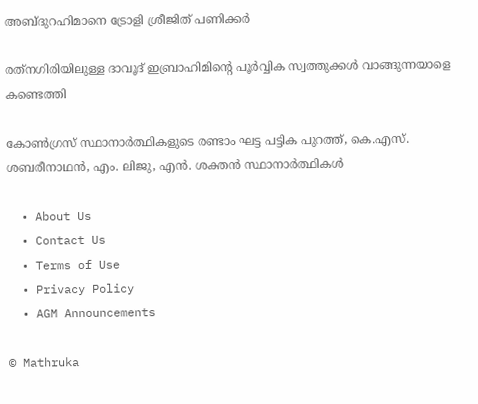അബ്ദുറഹിമാനെ ട്രോളി ശ്രീജിത് പണിക്കര്‍

രത്‌നഗിരിയിലുള്ള ദാവൂദ് ഇബ്രാഹിമിന്റെ പൂർവ്വിക സ്വത്തുക്കൾ വാങ്ങുന്നയാളെ കണ്ടെത്തി

കോണ്‍ഗ്രസ് സ്ഥാനാര്‍ത്ഥികളുടെ രണ്ടാം ഘട്ട പട്ടിക പുറത്ത്, കെ.എസ്. ശബരീനാഥന്‍, എം. ലിജു, എന്‍. ശക്തന്‍ സ്ഥാനാര്‍ത്ഥികള്‍

  • About Us
  • Contact Us
  • Terms of Use
  • Privacy Policy
  • AGM Announcements

© Mathruka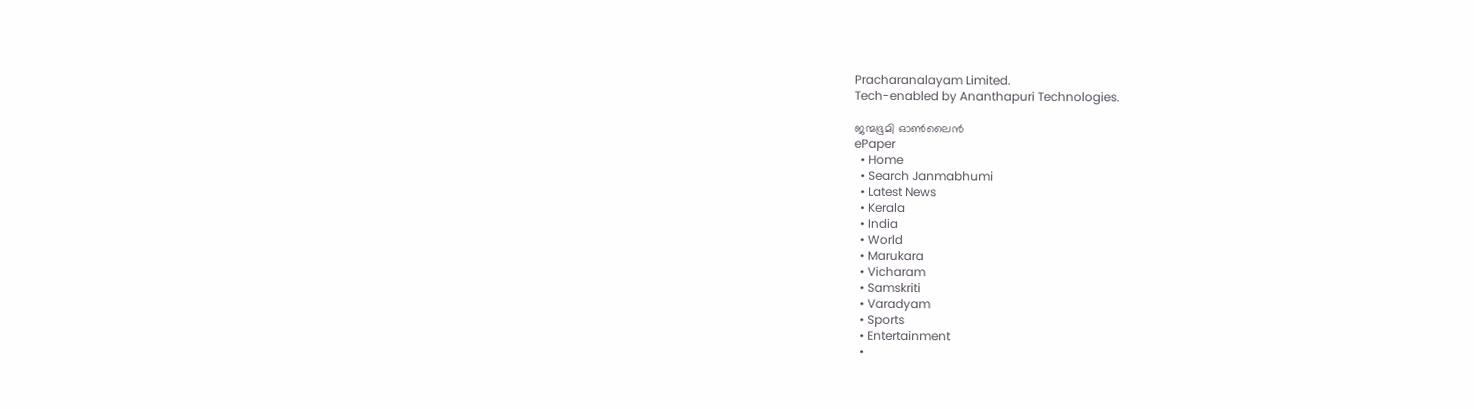Pracharanalayam Limited.
Tech-enabled by Ananthapuri Technologies.

ജന്മഭൂമി ഓണ്‍ലൈന്‍
ePaper
  • Home
  • Search Janmabhumi
  • Latest News
  • Kerala
  • India
  • World
  • Marukara
  • Vicharam
  • Samskriti
  • Varadyam
  • Sports
  • Entertainment
  •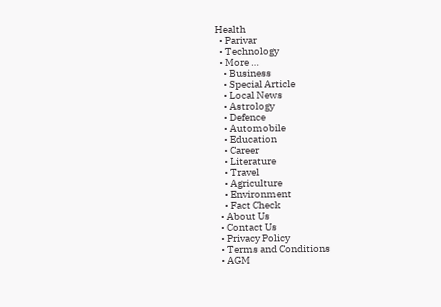Health
  • Parivar
  • Technology
  • More …
    • Business
    • Special Article
    • Local News
    • Astrology
    • Defence
    • Automobile
    • Education
    • Career
    • Literature
    • Travel
    • Agriculture
    • Environment
    • Fact Check
  • About Us
  • Contact Us
  • Privacy Policy
  • Terms and Conditions
  • AGM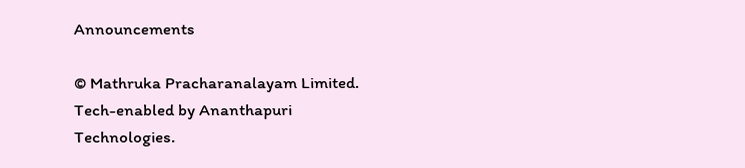Announcements

© Mathruka Pracharanalayam Limited.
Tech-enabled by Ananthapuri Technologies.